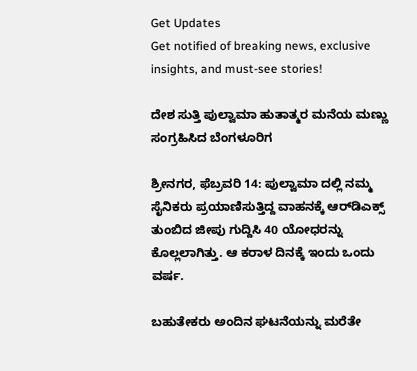Get Updates
Get notified of breaking news, exclusive insights, and must-see stories!

ದೇಶ ಸುತ್ತಿ ಪುಲ್ವಾಮಾ ಹುತಾತ್ಮರ ಮನೆಯ ಮಣ್ಣು ಸಂಗ್ರಹಿಸಿದ ಬೆಂಗಳೂರಿಗ

ಶ್ರೀನಗರ, ಫೆಬ್ರವರಿ 14: ಪುಲ್ವಾಮಾ ದಲ್ಲಿ ನಮ್ಮ ಸೈನಿಕರು ಪ್ರಯಾಣಿಸುತ್ತಿದ್ದ ವಾಹನಕ್ಕೆ ಆರ್‌ಡಿಎಕ್ಸ್ ತುಂಬಿದ ಜೀಪು ಗುದ್ದಿಸಿ 40 ಯೋಧರನ್ನು ಕೊಲ್ಲಲಾಗಿತ್ತು. ಆ ಕರಾಳ ದಿನಕ್ಕೆ ಇಂದು ಒಂದು ವರ್ಷ.

ಬಹುತೇಕರು ಅಂದಿನ ಘಟನೆಯನ್ನು ಮರೆತೇ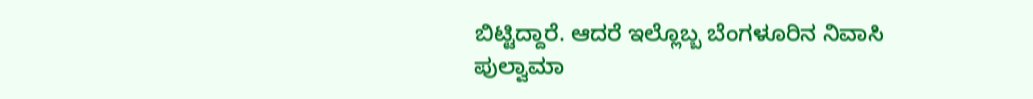ಬಿಟ್ಟಿದ್ದಾರೆ. ಆದರೆ ಇಲ್ಲೊಬ್ಬ ಬೆಂಗಳೂರಿನ ನಿವಾಸಿ ಪುಲ್ವಾಮಾ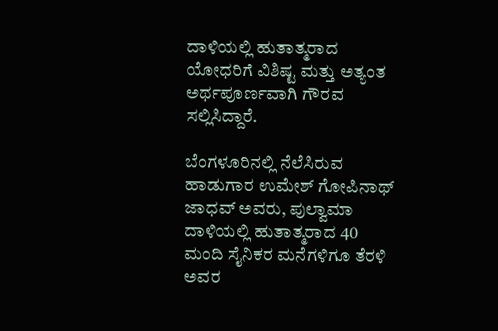ದಾಳಿಯಲ್ಲಿ ಹುತಾತ್ಮರಾದ ಯೋಧರಿಗೆ ವಿಶಿಷ್ಟ ಮತ್ತು ಅತ್ಯಂತ ಅರ್ಥಪೂರ್ಣವಾಗಿ ಗೌರವ ಸಲ್ಲಿಸಿದ್ದಾರೆ.

ಬೆಂಗಳೂರಿನಲ್ಲಿ ನೆಲೆಸಿರುವ ಹಾಡುಗಾರ ಉಮೇಶ್ ಗೋಪಿನಾಥ್ ಜಾಧವ್ ಅವರು, ಪುಲ್ವಾಮಾ ದಾಳಿಯಲ್ಲಿ ಹುತಾತ್ಮರಾದ 40 ಮಂದಿ ಸೈನಿಕರ ಮನೆಗಳಿಗೂ ತೆರಳಿ ಅವರ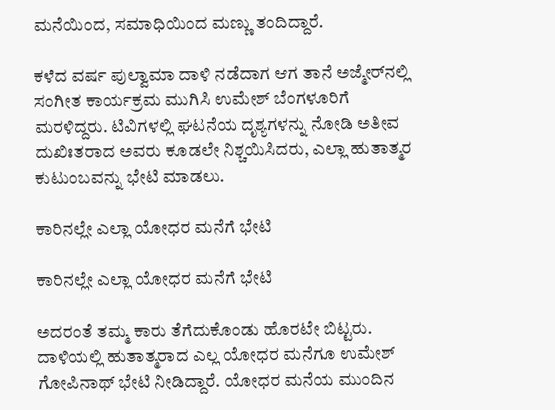ಮನೆಯಿಂದ, ಸಮಾಧಿಯಿಂದ ಮಣ್ಣು ತಂದಿದ್ದಾರೆ.

ಕಳೆದ ವರ್ಷ ಪುಲ್ವಾಮಾ ದಾಳಿ ನಡೆದಾಗ ಆಗ ತಾನೆ ಅಜ್ಮೇರ್‌ನಲ್ಲಿ ಸಂಗೀತ ಕಾರ್ಯಕ್ರಮ ಮುಗಿಸಿ ಉಮೇಶ್ ಬೆಂಗಳೂರಿಗೆ ಮರಳಿದ್ದರು. ಟಿವಿಗಳಲ್ಲಿ ಘಟನೆಯ ದೃಶ್ಯಗಳನ್ನು ನೋಡಿ ಅತೀವ ದುಖಿಃತರಾದ ಅವರು ಕೂಡಲೇ ನಿಶ್ಚಯಿಸಿದರು, ಎಲ್ಲಾ ಹುತಾತ್ಮರ ಕುಟುಂಬವನ್ನು ಭೇಟಿ ಮಾಡಲು.

ಕಾರಿನಲ್ಲೇ ಎಲ್ಲಾ ಯೋಧರ ಮನೆಗೆ ಭೇಟಿ

ಕಾರಿನಲ್ಲೇ ಎಲ್ಲಾ ಯೋಧರ ಮನೆಗೆ ಭೇಟಿ

ಅದರಂತೆ ತಮ್ಮ ಕಾರು ತೆಗೆದುಕೊಂಡು ಹೊರಟೇ ಬಿಟ್ಟರು. ದಾಳಿಯಲ್ಲಿ ಹುತಾತ್ಮರಾದ ಎಲ್ಲ ಯೋಧರ ಮನೆಗೂ ಉಮೇಶ್ ಗೋಪಿನಾಥ್ ಭೇಟಿ ನೀಡಿದ್ದಾರೆ. ಯೋಧರ ಮನೆಯ ಮುಂದಿನ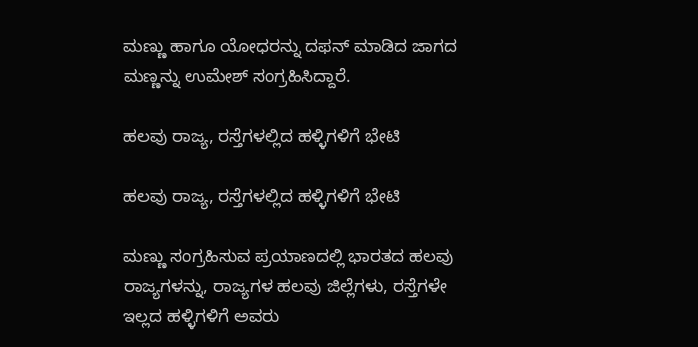ಮಣ್ಣು ಹಾಗೂ ಯೋಧರನ್ನು ದಫನ್ ಮಾಡಿದ ಜಾಗದ ಮಣ್ಣನ್ನು ಉಮೇಶ್ ಸಂಗ್ರಹಿಸಿದ್ದಾರೆ.

ಹಲವು ರಾಜ್ಯ, ರಸ್ತೆಗಳಲ್ಲಿದ ಹಳ್ಳಿಗಳಿಗೆ ಭೇಟಿ

ಹಲವು ರಾಜ್ಯ, ರಸ್ತೆಗಳಲ್ಲಿದ ಹಳ್ಳಿಗಳಿಗೆ ಭೇಟಿ

ಮಣ್ಣು ಸಂಗ್ರಹಿಸುವ ಪ್ರಯಾಣದಲ್ಲಿ ಭಾರತದ ಹಲವು ರಾಜ್ಯಗಳನ್ನು, ರಾಜ್ಯಗಳ ಹಲವು ಜಿಲ್ಲೆಗಳು, ರಸ್ತೆಗಳೇ ಇಲ್ಲದ ಹಳ್ಳಿಗಳಿಗೆ ಅವರು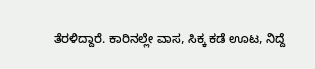ತೆರಳಿದ್ದಾರೆ. ಕಾರಿನಲ್ಲೇ ವಾಸ, ಸಿಕ್ಕ ಕಡೆ ಊಟ, ನಿದ್ದೆ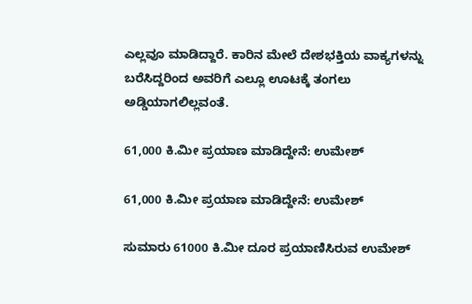ಎಲ್ಲವೂ ಮಾಡಿದ್ದಾರೆ. ಕಾರಿನ ಮೇಲೆ ದೇಶಭಕ್ತಿಯ ವಾಕ್ಯಗಳನ್ನು ಬರೆಸಿದ್ದರಿಂದ ಅವರಿಗೆ ಎಲ್ಲೂ ಊಟಕ್ಕೆ ತಂಗಲು ಅಡ್ಡಿಯಾಗಲಿಲ್ಲವಂತೆ.

61,000 ಕಿ.ಮೀ ಪ್ರಯಾಣ ಮಾಡಿದ್ದೇನೆ: ಉಮೇಶ್

61,000 ಕಿ.ಮೀ ಪ್ರಯಾಣ ಮಾಡಿದ್ದೇನೆ: ಉಮೇಶ್

ಸುಮಾರು 61000 ಕಿ.ಮೀ ದೂರ ಪ್ರಯಾಣಿಸಿರುವ ಉಮೇಶ್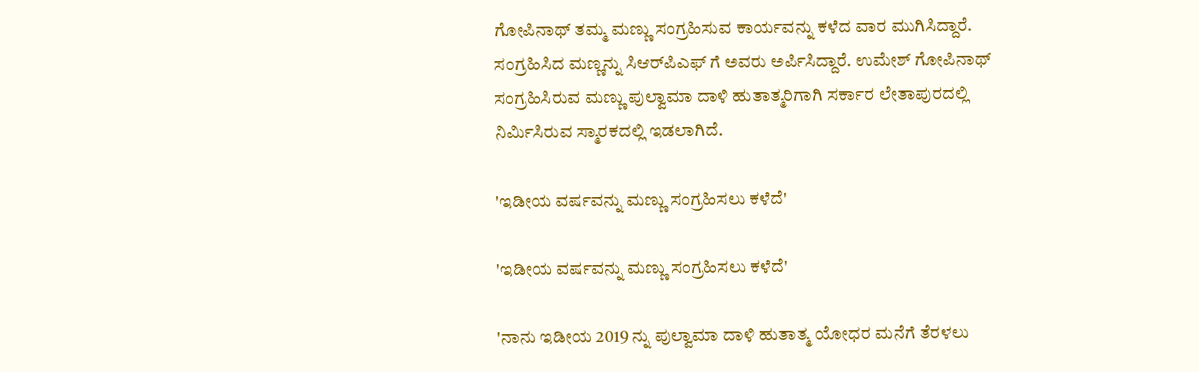ಗೋಪಿನಾಥ್ ತಮ್ಮ ಮಣ್ಣು ಸಂಗ್ರಹಿಸುವ ಕಾರ್ಯವನ್ನು ಕಳೆದ ವಾರ ಮುಗಿಸಿದ್ದಾರೆ. ಸಂಗ್ರಹಿಸಿದ ಮಣ್ಣನ್ನು ಸಿಆರ್‌ಪಿಎಫ್‌ ಗೆ ಅವರು ಅರ್ಪಿಸಿದ್ದಾರೆ. ಉಮೇಶ್ ಗೋಪಿನಾಥ್ ಸಂಗ್ರಹಿಸಿರುವ ಮಣ್ಣು ಪುಲ್ವಾಮಾ ದಾಳಿ ಹುತಾತ್ಮರಿಗಾಗಿ ಸರ್ಕಾರ ಲೇತಾಪುರದಲ್ಲಿ ನಿರ್ಮಿಸಿರುವ ಸ್ಮಾರಕದಲ್ಲಿ ಇಡಲಾಗಿದೆ.

'ಇಡೀಯ ವರ್ಷವನ್ನು ಮಣ್ಣು ಸಂಗ್ರಹಿಸಲು ಕಳೆದೆ'

'ಇಡೀಯ ವರ್ಷವನ್ನು ಮಣ್ಣು ಸಂಗ್ರಹಿಸಲು ಕಳೆದೆ'

'ನಾನು ಇಡೀಯ 2019 ನ್ನು ಪುಲ್ವಾಮಾ ದಾಳಿ ಹುತಾತ್ಮ ಯೋಧರ ಮನೆಗೆ ತೆರಳಲು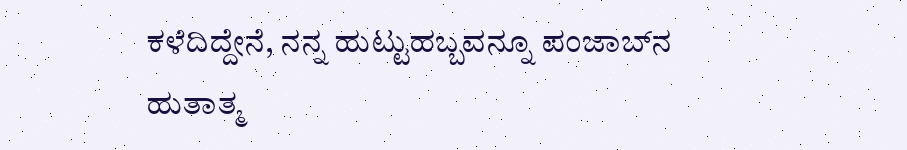ಕಳೆದಿದ್ದೇನೆ, ನನ್ನ ಹುಟ್ಟುಹಬ್ಬವನ್ನೂ ಪಂಜಾಬ್‌ನ ಹುತಾತ್ಮ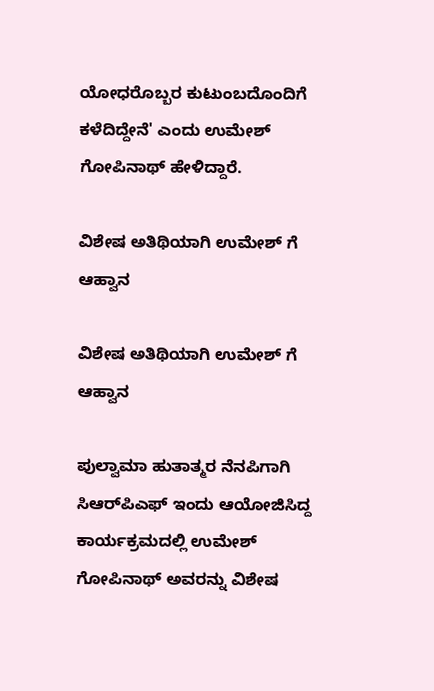ಯೋಧರೊಬ್ಬರ ಕುಟುಂಬದೊಂದಿಗೆ ಕಳೆದಿದ್ದೇನೆ' ಎಂದು ಉಮೇಶ್ ಗೋಪಿನಾಥ್ ಹೇಳಿದ್ದಾರೆ.

ವಿಶೇಷ ಅತಿಥಿಯಾಗಿ ಉಮೇಶ್‌ ಗೆ ಆಹ್ವಾನ

ವಿಶೇಷ ಅತಿಥಿಯಾಗಿ ಉಮೇಶ್‌ ಗೆ ಆಹ್ವಾನ

ಪುಲ್ವಾಮಾ ಹುತಾತ್ಮರ ನೆನಪಿಗಾಗಿ ಸಿಆರ್‌ಪಿಎಫ್‌ ಇಂದು ಆಯೋಜಿಸಿದ್ದ ಕಾರ್ಯಕ್ರಮದಲ್ಲಿ ಉಮೇಶ್ ಗೋಪಿನಾಥ್ ಅವರನ್ನು ವಿಶೇಷ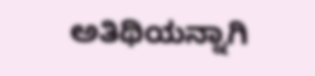ಅತಿಥಿಯನ್ನಾಗಿ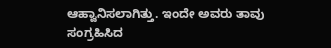ಆಹ್ವಾನಿಸಲಾಗಿತ್ತು. ಇಂದೇ ಅವರು ತಾವು ಸಂಗ್ರಹಿಸಿದ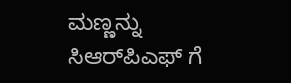ಮಣ್ಣನ್ನು ಸಿಆರ್‌ಪಿಎಫ್‌ ಗೆ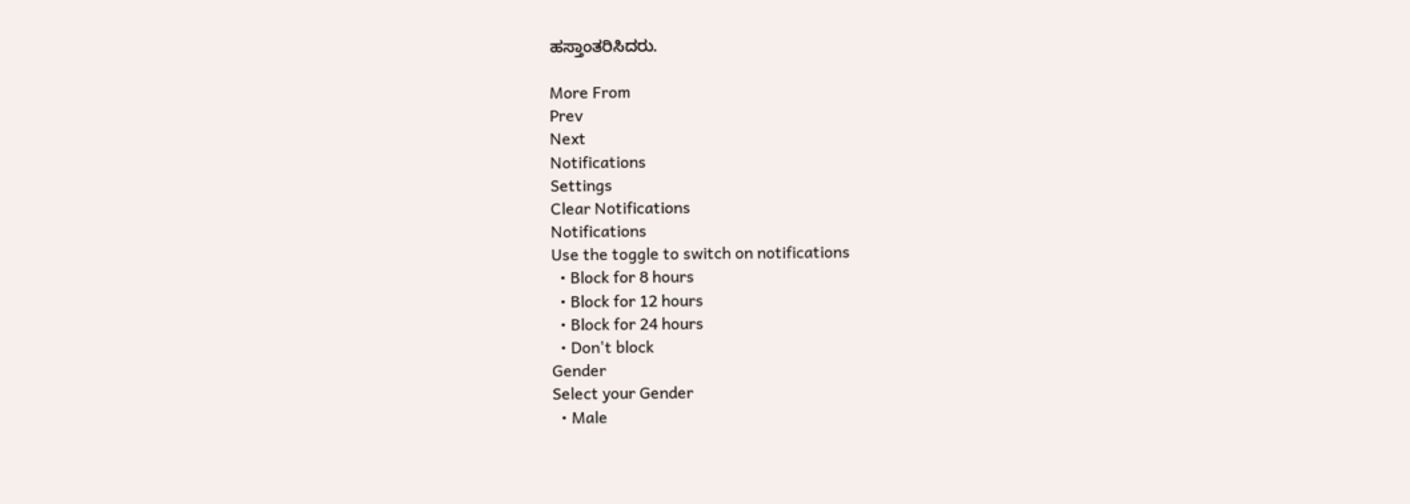ಹಸ್ತಾಂತರಿಸಿದರು.

More From
Prev
Next
Notifications
Settings
Clear Notifications
Notifications
Use the toggle to switch on notifications
  • Block for 8 hours
  • Block for 12 hours
  • Block for 24 hours
  • Don't block
Gender
Select your Gender
  • Male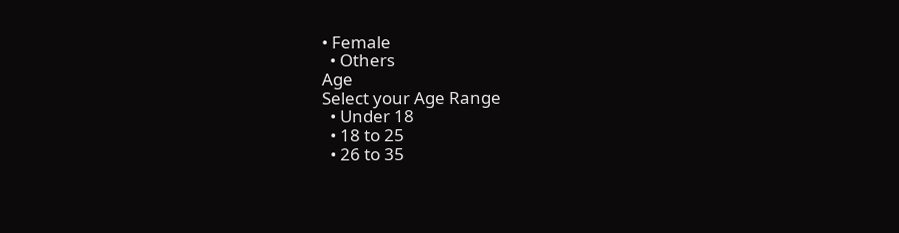• Female
  • Others
Age
Select your Age Range
  • Under 18
  • 18 to 25
  • 26 to 35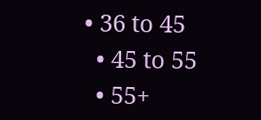• 36 to 45
  • 45 to 55
  • 55+